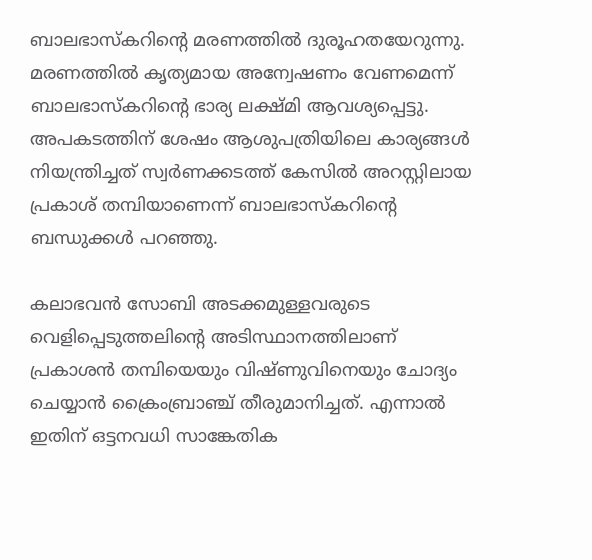ബാലഭാസ്കറിന്‍റെ മരണത്തില്‍ ദുരൂഹതയേറുന്നു. മരണത്തില്‍ കൃത്യമായ അന്വേഷണം വേണമെന്ന് ബാലഭാസ്കറിന്റെ ഭാര്യ ലക്ഷ്മി ആവശ്യപ്പെട്ടു. അപകടത്തിന് ശേഷം ആശുപത്രിയിലെ കാര്യങ്ങള്‍ നിയന്ത്രിച്ചത് സ്വര്‍ണക്കടത്ത് കേസില്‍ അറസ്റ്റിലായ പ്രകാശ് തമ്പിയാണെന്ന് ബാലഭാസ്കറിന്‍റെ ബന്ധുക്കള്‍ പറഞ്ഞു.

കലാഭവന്‍ സോബി അടക്കമുള്ളവരുടെ വെളിപ്പെടുത്തലിന്റെ അടിസ്ഥാനത്തിലാണ് പ്രകാശന്‍ തമ്പിയെയും വിഷ്ണുവിനെയും ചോദ്യം ചെയ്യാന്‍ ക്രൈംബ്രാഞ്ച് തീരുമാനിച്ചത്. എന്നാല്‍ ഇതിന് ഒട്ടനവധി സാങ്കേതിക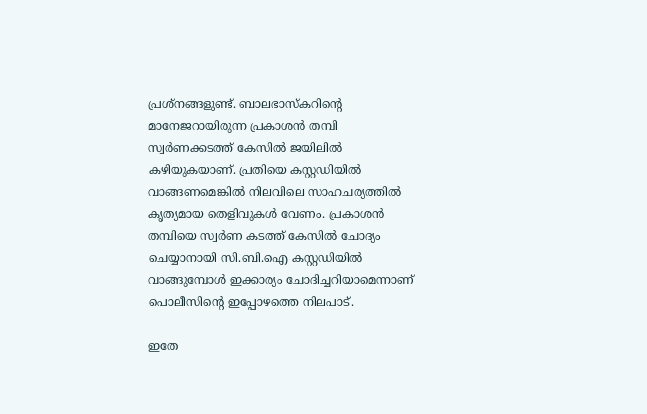പ്രശ്നങ്ങളുണ്ട്. ബാലഭാസ്കറിന്റെ മാനേജറായിരുന്ന പ്രകാശന്‍ തമ്പി സ്വര്‍ണക്കടത്ത് കേസില്‍ ജയിലില്‍ കഴിയുകയാണ്. പ്രതിയെ കസ്റ്റഡിയില്‍ വാങ്ങണമെങ്കില്‍ നിലവിലെ സാഹചര്യത്തില്‍ കൃത്യമായ തെളിവുകള്‍ വേണം. പ്രകാശന്‍ തമ്പിയെ സ്വര്‍ണ കടത്ത് കേസില്‍ ചോദ്യം ചെയ്യാനായി സി.ബി.ഐ കസ്റ്റഡിയില്‍ വാങ്ങുമ്പോള്‍ ഇക്കാര്യം ചോദിച്ചറിയാമെന്നാണ് പൊലീസിന്റെ ഇപ്പോഴത്തെ നിലപാട്.

ഇതേ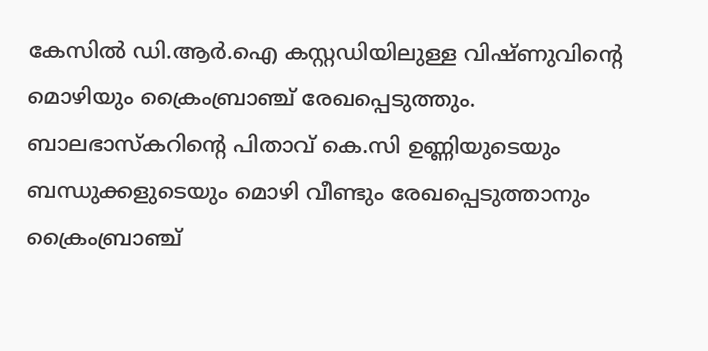കേസില്‍ ഡി.ആര്‍.ഐ കസ്റ്റഡിയിലുള്ള വിഷ്ണുവിന്റെ മൊഴിയും ക്രൈംബ്രാഞ്ച് രേഖപ്പെടുത്തും. ബാലഭാസ്കറിന്റെ പിതാവ് കെ.സി ഉണ്ണിയുടെയും ബന്ധുക്കളുടെയും മൊഴി വീണ്ടും രേഖപ്പെടുത്താനും ക്രൈംബ്രാഞ്ച്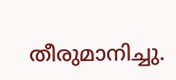തീരുമാനിച്ചു.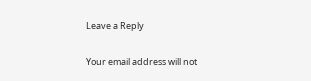Leave a Reply

Your email address will not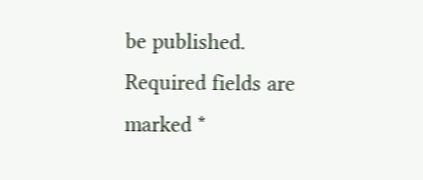be published. Required fields are marked *